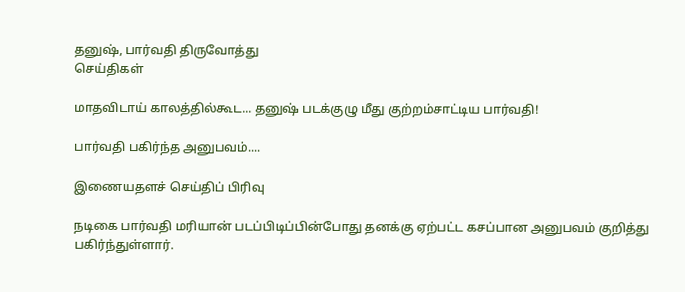தனுஷ், பார்வதி திருவோத்து
செய்திகள்

மாதவிடாய் காலத்தில்கூட... தனுஷ் படக்குழு மீது குற்றம்சாட்டிய பார்வதி!

பார்வதி பகிர்ந்த அனுபவம்....

இணையதளச் செய்திப் பிரிவு

நடிகை பார்வதி மரியான் படப்பிடிப்பின்போது தனக்கு ஏற்பட்ட கசப்பான அனுபவம் குறித்து பகிர்ந்துள்ளார்.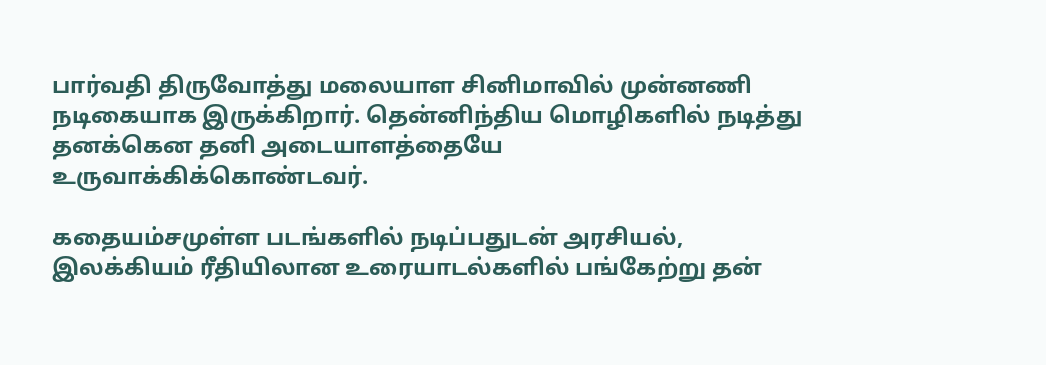பார்வதி திருவோத்து மலையாள சினிமாவில் முன்னணி நடிகையாக இருக்கிறார். தென்னிந்திய மொழிகளில் நடித்து தனக்கென தனி அடையாளத்தையே உருவாக்கிக்கொண்டவர்.

கதையம்சமுள்ள படங்களில் நடிப்பதுடன் அரசியல், இலக்கியம் ரீதியிலான உரையாடல்களில் பங்கேற்று தன்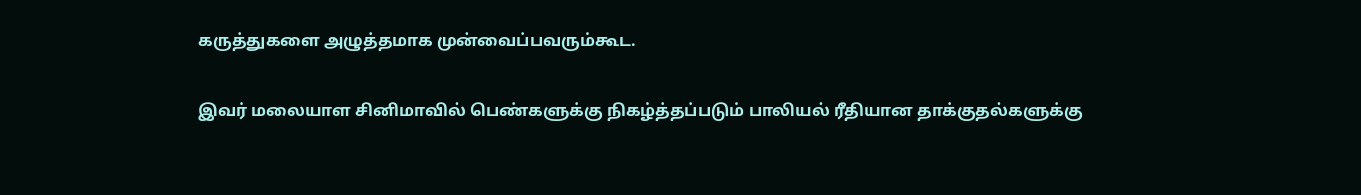கருத்துகளை அழுத்தமாக முன்வைப்பவரும்கூட.

இவர் மலையாள சினிமாவில் பெண்களுக்கு நிகழ்த்தப்படும் பாலியல் ரீதியான தாக்குதல்களுக்கு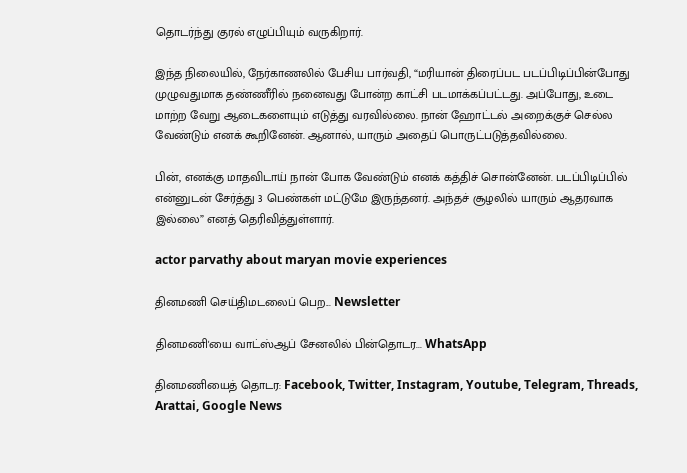தொடர்ந்து குரல் எழுப்பியும் வருகிறார்.

இந்த நிலையில், நேர்காணலில் பேசிய பார்வதி, “மரியான் திரைப்பட படப்பிடிப்பின்போது முழுவதுமாக தண்ணீரில் நனைவது போன்ற காட்சி படமாக்கப்பட்டது. அப்போது, உடை மாற்ற வேறு ஆடைகளையும் எடுத்து வரவில்லை. நான் ஹோட்டல் அறைக்குச் செல்ல வேண்டும் எனக் கூறினேன். ஆனால், யாரும் அதைப் பொருட்படுத்தவில்லை.

பின், எனக்கு மாதவிடாய் நான் போக வேண்டும் எனக் கத்திச் சொன்னேன். படப்பிடிப்பில் என்னுடன் சேர்த்து 3 பெண்கள் மட்டுமே இருந்தனர். அந்தச் சூழலில் யாரும் ஆதரவாக இல்லை” எனத் தெரிவித்துள்ளார்.

actor parvathy about maryan movie experiences

தினமணி செய்திமடலைப் பெற... Newsletter

தினமணி'யை வாட்ஸ்ஆப் சேனலில் பின்தொடர... WhatsApp

தினமணியைத் தொடர: Facebook, Twitter, Instagram, Youtube, Telegram, Threads, Arattai, Google News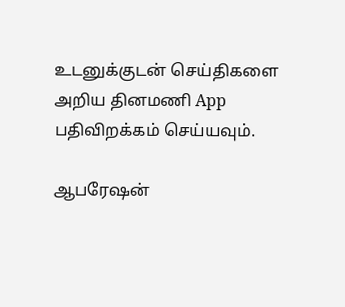உடனுக்குடன் செய்திகளை அறிய தினமணி App பதிவிறக்கம் செய்யவும்.

ஆபரேஷன்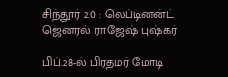சிந்தூர் 2.0 : லெப்டினன்ட் ஜெனரல் ராஜேஷ் புஷ்கர்

பிப்.28-ல் பிரதமர் மோடி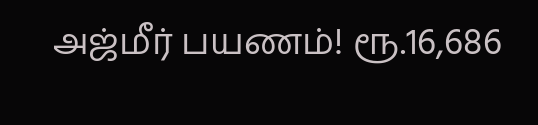அஜ்மீர் பயணம்! ரூ.16,686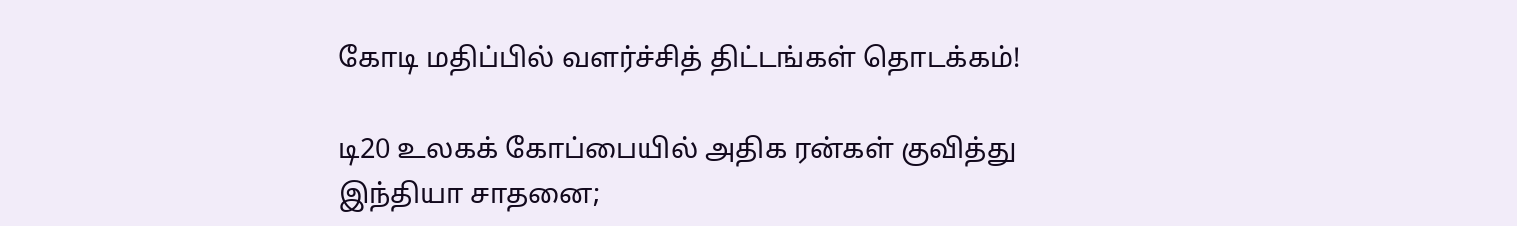கோடி மதிப்பில் வளர்ச்சித் திட்டங்கள் தொடக்கம்!

டி20 உலகக் கோப்பையில் அதிக ரன்கள் குவித்து இந்தியா சாதனை;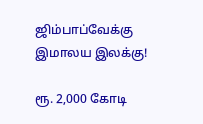ஜிம்பாப்வேக்கு இமாலய இலக்கு!

ரூ. 2,000 கோடி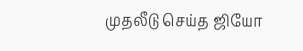முதலீடு செய்த ஜியோ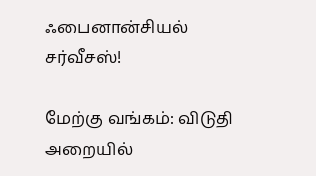ஃபைனான்சியல் சர்வீசஸ்!

மேற்கு வங்கம்: விடுதி அறையில்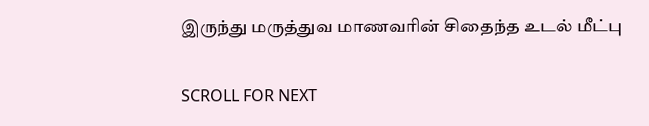இருந்து மருத்துவ மாணவரின் சிதைந்த உடல் மீட்பு

SCROLL FOR NEXT